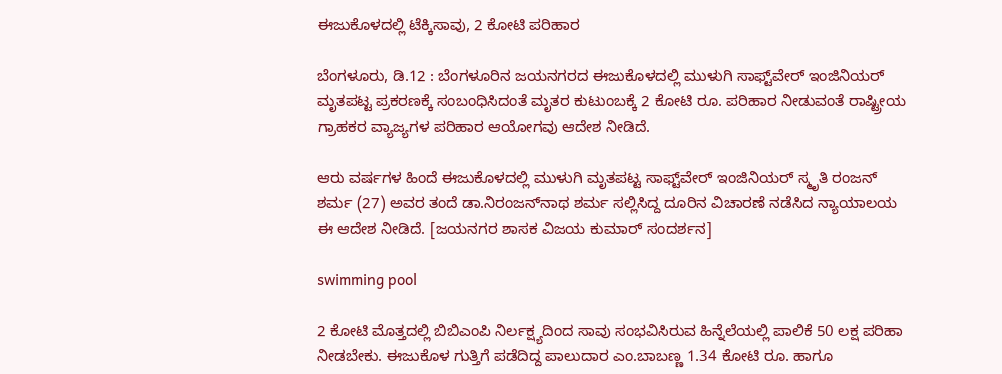ಈಜುಕೊಳದಲ್ಲಿ ಟೆಕ್ಕಿಸಾವು, 2 ಕೋಟಿ ಪರಿಹಾರ

ಬೆಂಗಳೂರು, ಡಿ.12 : ಬೆಂಗಳೂರಿನ ಜಯನಗರದ ಈಜುಕೊಳದಲ್ಲಿ ಮುಳುಗಿ ಸಾಫ್ಟ್‌ವೇರ್ ಇಂಜಿನಿಯರ್ ಮೃತಪಟ್ಟ ಪ್ರಕರಣಕ್ಕೆ ಸಂಬಂಧಿಸಿದಂತೆ ಮೃತರ ಕುಟುಂಬಕ್ಕೆ 2 ಕೋಟಿ ರೂ. ಪರಿಹಾರ ನೀಡುವಂತೆ ರಾಷ್ಟ್ರೀಯ ಗ್ರಾಹಕರ ವ್ಯಾಜ್ಯಗಳ ಪರಿಹಾರ ಆಯೋಗವು ಆದೇಶ ನೀಡಿದೆ.

ಆರು ವರ್ಷಗಳ ಹಿಂದೆ ಈಜುಕೊಳದಲ್ಲಿ ಮುಳುಗಿ ಮೃತಪಟ್ಟ ಸಾಫ್ಟ್‌ವೇರ್ ಇಂಜಿನಿಯರ್ ಸ್ಮೃತಿ ರಂಜನ್ ಶರ್ಮ (27) ಅವರ ತಂದೆ ಡಾ.ನಿರಂಜನ್‌ನಾಥ ಶರ್ಮ ಸಲ್ಲಿಸಿದ್ದ ದೂರಿನ ವಿಚಾರಣೆ ನಡೆಸಿದ ನ್ಯಾಯಾಲಯ ಈ ಆದೇಶ ನೀಡಿದೆ. [ಜಯನಗರ ಶಾಸಕ ವಿಜಯ ಕುಮಾರ್ ಸಂದರ್ಶನ]

swimming pool

2 ಕೋಟಿ ಮೊತ್ತದಲ್ಲಿ ಬಿಬಿಎಂಪಿ ನಿರ್ಲಕ್ಷ್ಯದಿಂದ ಸಾವು ಸಂಭವಿಸಿರುವ ಹಿನ್ನೆಲೆಯಲ್ಲಿ ಪಾಲಿಕೆ 50 ಲಕ್ಷ ಪರಿಹಾ ನೀಡಬೇಕು. ಈಜುಕೊಳ ಗುತ್ತಿಗೆ ಪಡೆದಿದ್ದ ಪಾಲುದಾರ ಎಂ.ಬಾಬಣ್ಣ 1.34 ಕೋಟಿ ರೂ. ಹಾಗೂ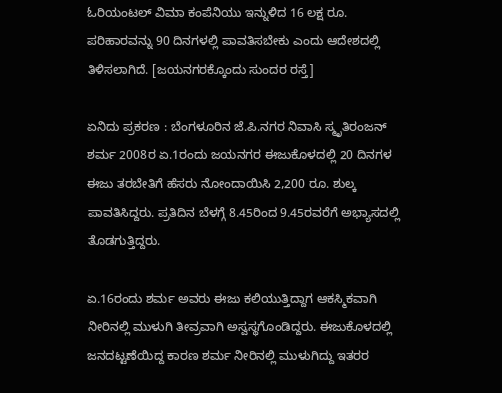ಓರಿಯಂಟಲ್ ವಿಮಾ ಕಂಪೆನಿಯು ಇನ್ನುಳಿದ 16 ಲಕ್ಷ ರೂ. ಪರಿಹಾರವನ್ನು 90 ದಿನಗಳಲ್ಲಿ ಪಾವತಿಸಬೇಕು ಎಂದು ಆದೇಶದಲ್ಲಿ ತಿಳಿಸಲಾಗಿದೆ. [ಜಯನಗರಕ್ಕೊಂದು ಸುಂದರ ರಸ್ತೆ]

ಏನಿದು ಪ್ರಕರಣ : ಬೆಂಗಳೂರಿನ ಜೆ.ಪಿ.ನಗರ ನಿವಾಸಿ ಸ್ಮೃತಿರಂಜನ್ ಶರ್ಮ 2008ರ ಏ.1ರಂದು ಜಯನಗರ ಈಜುಕೊಳದಲ್ಲಿ 20 ದಿನಗಳ ಈಜು ತರಬೇತಿಗೆ ಹೆಸರು ನೋಂದಾಯಿಸಿ 2,200 ರೂ. ಶುಲ್ಕ ಪಾವತಿಸಿದ್ದರು. ಪ್ರತಿದಿನ ಬೆಳಗ್ಗೆ 8.45ರಿಂದ 9.45ರವರೆಗೆ ಅಭ್ಯಾಸದಲ್ಲಿ ತೊಡಗುತ್ತಿದ್ದರು.

ಏ.16ರಂದು ಶರ್ಮ ಅವರು ಈಜು ಕಲಿಯುತ್ತಿದ್ದಾಗ ಆಕಸ್ಮಿಕವಾಗಿ ನೀರಿನಲ್ಲಿ ಮುಳುಗಿ ತೀವ್ರವಾಗಿ ಅಸ್ವಸ್ಥಗೊಂಡಿದ್ದರು. ಈಜುಕೊಳದಲ್ಲಿ ಜನದಟ್ಟಣೆಯಿದ್ದ ಕಾರಣ ಶರ್ಮ ನೀರಿನಲ್ಲಿ ಮುಳುಗಿದ್ದು ಇತರರ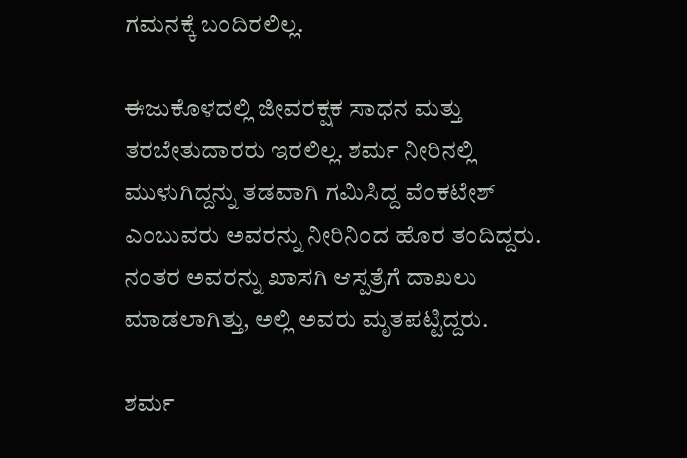ಗಮನಕ್ಕೆ ಬಂದಿರಲಿಲ್ಲ.

ಈಜುಕೊಳದಲ್ಲಿ ಜೀವರಕ್ಷಕ ಸಾಧನ ಮತ್ತು ತರಬೇತುದಾರರು ಇರಲಿಲ್ಲ. ಶರ್ಮ ನೀರಿನಲ್ಲಿ ಮುಳುಗಿದ್ದನ್ನು ತಡವಾಗಿ ಗಮಿಸಿದ್ದ ವೆಂಕಟೇಶ್ ಎಂಬುವರು ಅವರನ್ನು ನೀರಿನಿಂದ ಹೊರ ತಂದಿದ್ದರು. ನಂತರ ಅವರನ್ನು ಖಾಸಗಿ ಆಸ್ಪತ್ರೆಗೆ ದಾಖಲು ಮಾಡಲಾಗಿತ್ತು, ಅಲ್ಲಿ ಅವರು ಮೃತಪಟ್ಟಿದ್ದರು.

ಶರ್ಮ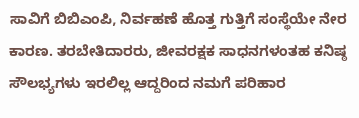ಸಾವಿಗೆ ಬಿಬಿಎಂಪಿ, ನಿರ್ವಹಣೆ ಹೊತ್ತ ಗುತ್ತಿಗೆ ಸಂಸ್ಥೆಯೇ ನೇರ ಕಾರಣ. ತರಬೇತಿದಾರರು, ಜೀವರಕ್ಷಕ ಸಾಧನಗಳಂತಹ ಕನಿಷ್ಠ ಸೌಲಭ್ಯಗಳು ಇರಲಿಲ್ಲ ಆದ್ದರಿಂದ ನಮಗೆ ಪರಿಹಾರ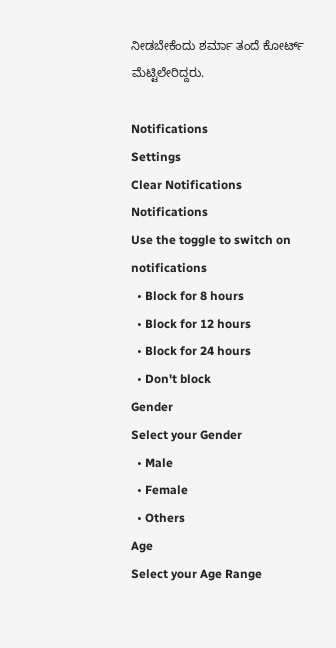ನೀಡಬೇಕೆಂದು ಶರ್ಮಾ ತಂದೆ ಕೋರ್ಟ್ ಮೆಟ್ಟಿಲೇರಿದ್ದರು.

Notifications
Settings
Clear Notifications
Notifications
Use the toggle to switch on notifications
  • Block for 8 hours
  • Block for 12 hours
  • Block for 24 hours
  • Don't block
Gender
Select your Gender
  • Male
  • Female
  • Others
Age
Select your Age Range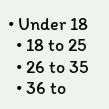• Under 18
  • 18 to 25
  • 26 to 35
  • 36 to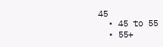45
  • 45 to 55
  • 55+